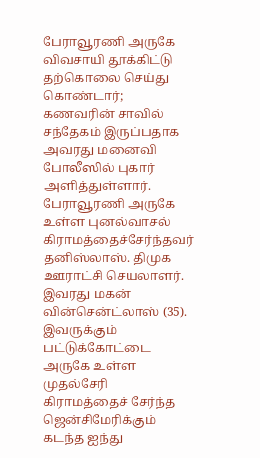பேராவூரணி அருகே விவசாயி தூக்கிட்டு தற்கொலை செய்து கொண்டார்; கணவரின் சாவில் சந்தேகம் இருப்பதாக அவரது மனைவி போலீஸில் புகார் அளித்துள்ளார்.
பேராவூரணி அருகே உள்ள புனல்வாசல் கிராமத்தைச்சேர்ந்தவர் தனிஸ்லாஸ். திமுக ஊராட்சி செயலாளர். இவரது மகன் வின்சென்ட்லாஸ் (35). இவருக்கும் பட்டுக்கோட்டை அருகே உள்ள முதல்சேரி கிராமத்தைச் சேர்ந்த ஜென்சிமேரிக்கும் கடந்த ஐந்து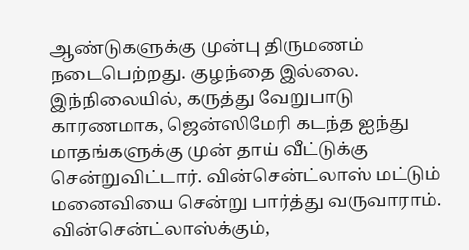ஆண்டுகளுக்கு முன்பு திருமணம் நடைபெற்றது. குழந்தை இல்லை.
இந்நிலையில், கருத்து வேறுபாடு காரணமாக, ஜென்ஸிமேரி கடந்த ஐந்து மாதங்களுக்கு முன் தாய் வீட்டுக்கு சென்றுவிட்டார். வின்சென்ட்லாஸ் மட்டும் மனைவியை சென்று பார்த்து வருவாராம். வின்சென்ட்லாஸ்க்கும்,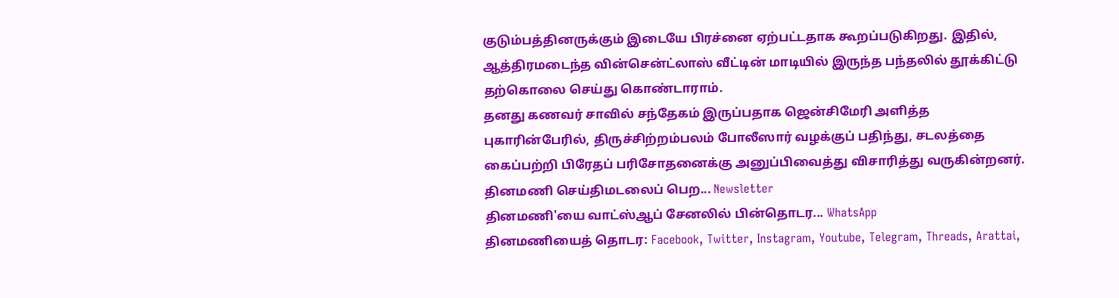குடும்பத்தினருக்கும் இடையே பிரச்னை ஏற்பட்டதாக கூறப்படுகிறது. இதில், ஆத்திரமடைந்த வின்சென்ட்லாஸ் வீட்டின் மாடியில் இருந்த பந்தலில் தூக்கிட்டு தற்கொலை செய்து கொண்டாராம்.
தனது கணவர் சாவில் சந்தேகம் இருப்பதாக ஜென்சிமேரி அளித்த புகாரின்பேரில், திருச்சிற்றம்பலம் போலீஸார் வழக்குப் பதிந்து, சடலத்தை கைப்பற்றி பிரேதப் பரிசோதனைக்கு அனுப்பிவைத்து விசாரித்து வருகின்றனர்.
தினமணி செய்திமடலைப் பெற... Newsletter
தினமணி'யை வாட்ஸ்ஆப் சேனலில் பின்தொடர... WhatsApp
தினமணியைத் தொடர: Facebook, Twitter, Instagram, Youtube, Telegram, Threads, Arattai,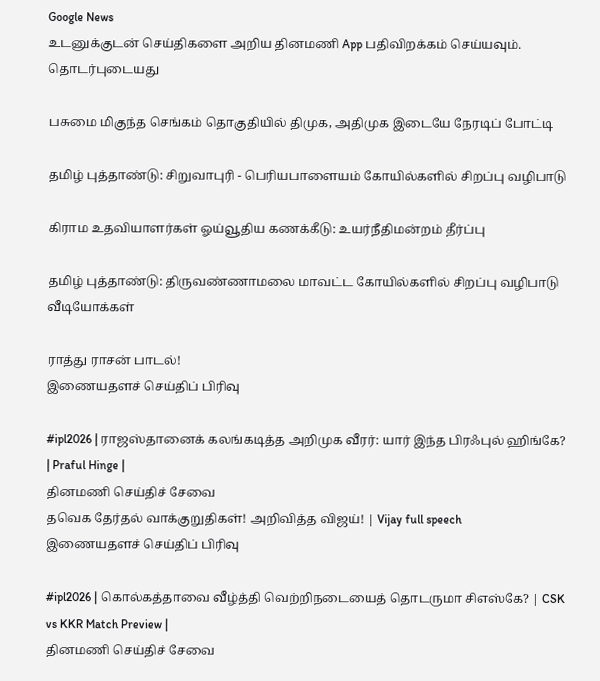Google News
உடனுக்குடன் செய்திகளை அறிய தினமணி App பதிவிறக்கம் செய்யவும்.
தொடர்புடையது

பசுமை மிகுந்த செங்கம் தொகுதியில் திமுக, அதிமுக இடையே நேரடிப் போட்டி

தமிழ் புத்தாண்டு: சிறுவாபுரி - பெரியபாளையம் கோயில்களில் சிறப்பு வழிபாடு

கிராம உதவியாளர்கள் ஓய்வூதிய கணக்கீடு: உயர்நீதிமன்றம் தீர்ப்பு

தமிழ் புத்தாண்டு: திருவண்ணாமலை மாவட்ட கோயில்களில் சிறப்பு வழிபாடு
வீடியோக்கள்

ராத்து ராசன் பாடல்!
இணையதளச் செய்திப் பிரிவு

#ipl2026 | ராஜஸ்தானைக் கலங்கடித்த அறிமுக வீரர்: யார் இந்த பிரஃபுல் ஹிங்கே? | Praful Hinge |
தினமணி செய்திச் சேவை
தவெக தேர்தல் வாக்குறுதிகள்! அறிவித்த விஜய்! | Vijay full speech
இணையதளச் செய்திப் பிரிவு

#ipl2026 | கொல்கத்தாவை வீழ்த்தி வெற்றிநடையைத் தொடருமா சிஎஸ்கே? | CSK vs KKR Match Preview |
தினமணி செய்திச் சேவை